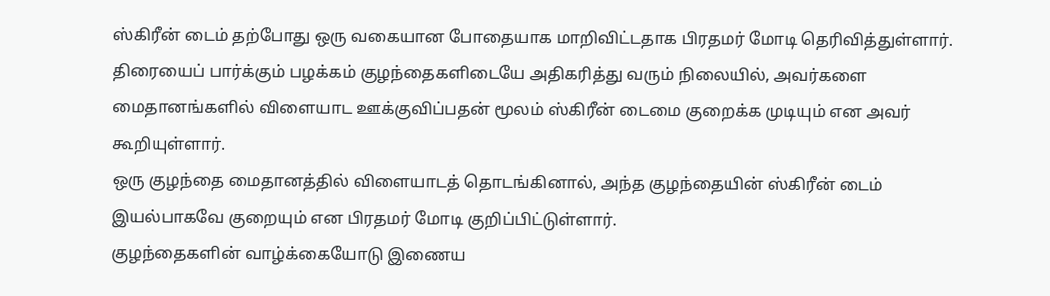ஸ்கிரீன் டைம் தற்போது ஒரு வகையான போதையாக மாறிவிட்டதாக பிரதமர் மோடி தெரிவித்துள்ளார். திரையைப் பார்க்கும் பழக்கம் குழந்தைகளிடையே அதிகரித்து வரும் நிலையில், அவர்களை மைதானங்களில் விளையாட ஊக்குவிப்பதன் மூலம் ஸ்கிரீன் டைமை குறைக்க முடியும் என அவர் கூறியுள்ளார்.
ஒரு குழந்தை மைதானத்தில் விளையாடத் தொடங்கினால், அந்த குழந்தையின் ஸ்கிரீன் டைம் இயல்பாகவே குறையும் என பிரதமர் மோடி குறிப்பிட்டுள்ளார்.
குழந்தைகளின் வாழ்க்கையோடு இணைய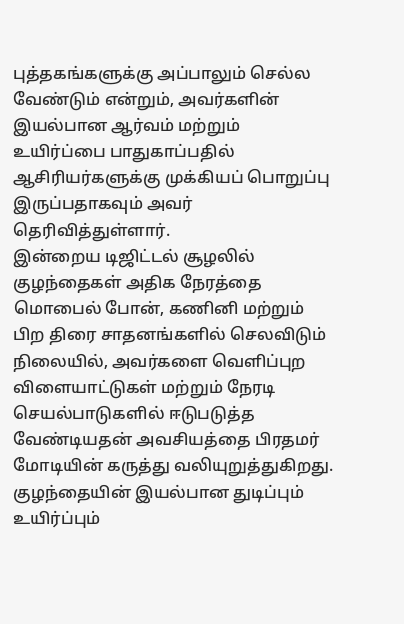புத்தகங்களுக்கு அப்பாலும் செல்ல வேண்டும் என்றும், அவர்களின் இயல்பான ஆர்வம் மற்றும் உயிர்ப்பை பாதுகாப்பதில் ஆசிரியர்களுக்கு முக்கியப் பொறுப்பு இருப்பதாகவும் அவர் தெரிவித்துள்ளார்.
இன்றைய டிஜிட்டல் சூழலில் குழந்தைகள் அதிக நேரத்தை மொபைல் போன், கணினி மற்றும் பிற திரை சாதனங்களில் செலவிடும் நிலையில், அவர்களை வெளிப்புற விளையாட்டுகள் மற்றும் நேரடி செயல்பாடுகளில் ஈடுபடுத்த வேண்டியதன் அவசியத்தை பிரதமர் மோடியின் கருத்து வலியுறுத்துகிறது.
குழந்தையின் இயல்பான துடிப்பும் உயிர்ப்பும்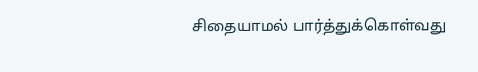சிதையாமல் பார்த்துக்கொள்வது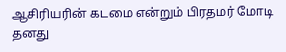ஆசிரியரின் கடமை என்றும் பிரதமர் மோடி தனது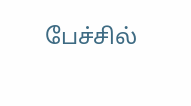பேச்சில்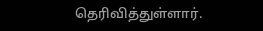தெரிவித்துள்ளார்.